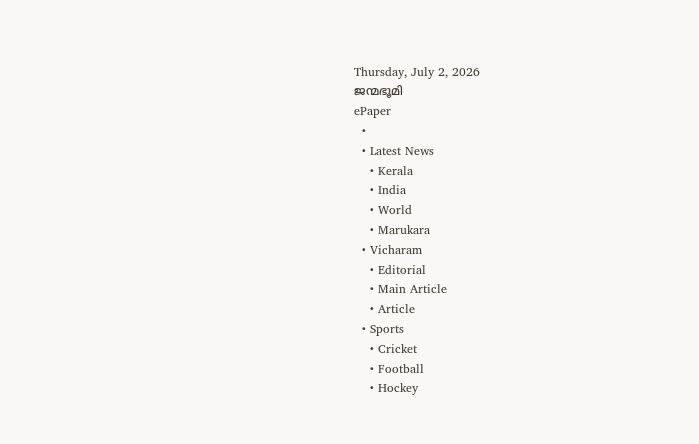Thursday, July 2, 2026
ജന്മഭൂമി
ePaper
  •
  • Latest News
    • Kerala
    • India
    • World
    • Marukara
  • Vicharam
    • Editorial
    • Main Article
    • Article
  • Sports
    • Cricket
    • Football
    • Hockey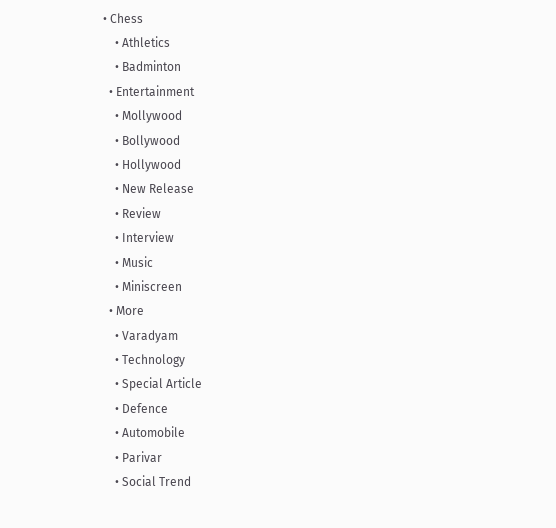• Chess
    • Athletics
    • Badminton
  • Entertainment
    • Mollywood
    • Bollywood
    • Hollywood
    • New Release
    • Review
    • Interview
    • Music
    • Miniscreen
  • More
    • Varadyam
    • Technology
    • Special Article
    • Defence
    • Automobile
    • Parivar
    • Social Trend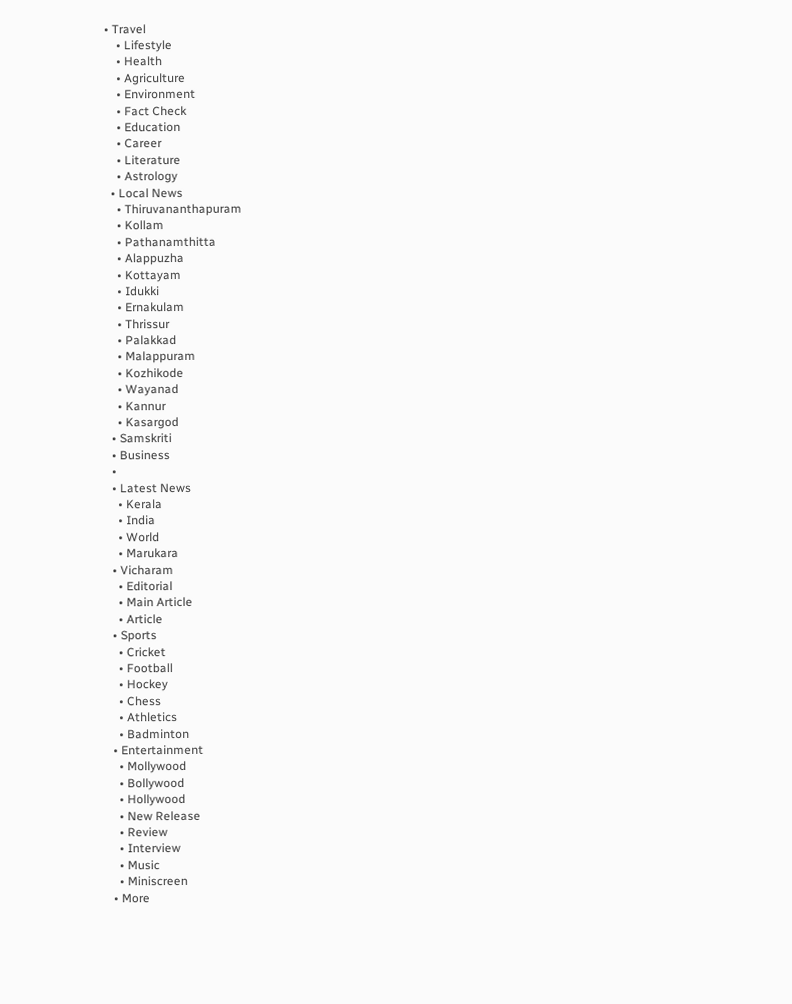• Travel
    • Lifestyle
    • Health
    • Agriculture
    • Environment
    • Fact Check
    • Education
    • Career
    • Literature
    • Astrology
  • Local News
    • Thiruvananthapuram
    • Kollam
    • Pathanamthitta
    • Alappuzha
    • Kottayam
    • Idukki
    • Ernakulam
    • Thrissur
    • Palakkad
    • Malappuram
    • Kozhikode
    • Wayanad
    • Kannur
    • Kasargod
  • Samskriti
  • Business
  •
  • Latest News
    • Kerala
    • India
    • World
    • Marukara
  • Vicharam
    • Editorial
    • Main Article
    • Article
  • Sports
    • Cricket
    • Football
    • Hockey
    • Chess
    • Athletics
    • Badminton
  • Entertainment
    • Mollywood
    • Bollywood
    • Hollywood
    • New Release
    • Review
    • Interview
    • Music
    • Miniscreen
  • More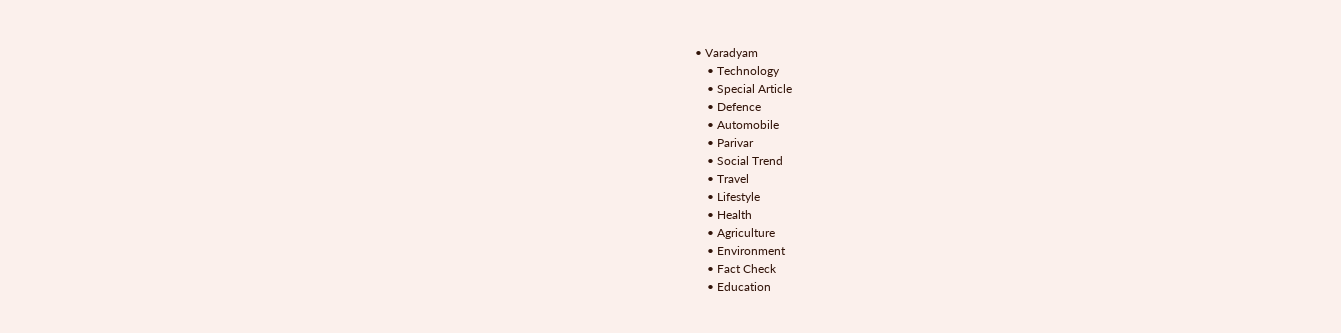• Varadyam
    • Technology
    • Special Article
    • Defence
    • Automobile
    • Parivar
    • Social Trend
    • Travel
    • Lifestyle
    • Health
    • Agriculture
    • Environment
    • Fact Check
    • Education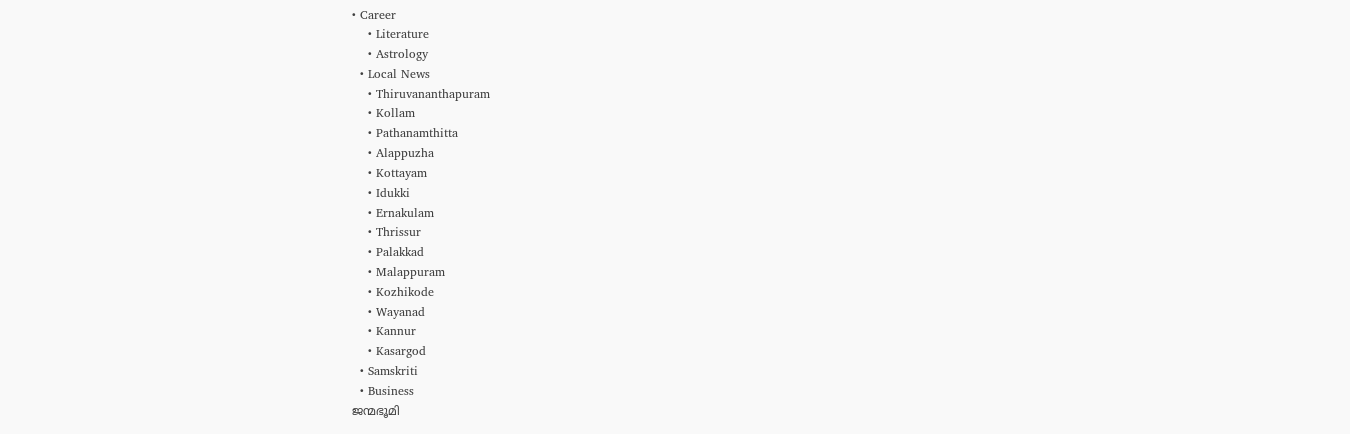• Career
    • Literature
    • Astrology
  • Local News
    • Thiruvananthapuram
    • Kollam
    • Pathanamthitta
    • Alappuzha
    • Kottayam
    • Idukki
    • Ernakulam
    • Thrissur
    • Palakkad
    • Malappuram
    • Kozhikode
    • Wayanad
    • Kannur
    • Kasargod
  • Samskriti
  • Business
ജന്മഭൂമി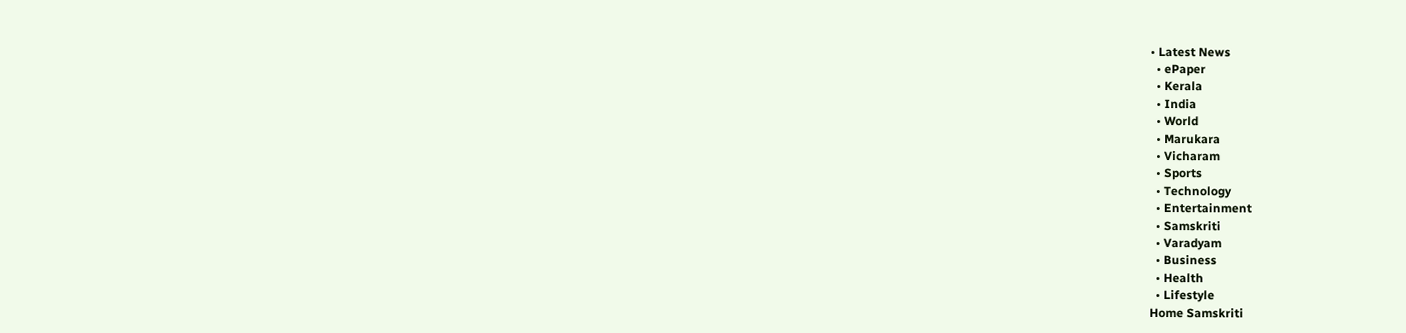• Latest News
  • ePaper
  • Kerala
  • India
  • World
  • Marukara
  • Vicharam
  • Sports
  • Technology
  • Entertainment
  • Samskriti
  • Varadyam
  • Business
  • Health
  • Lifestyle
Home Samskriti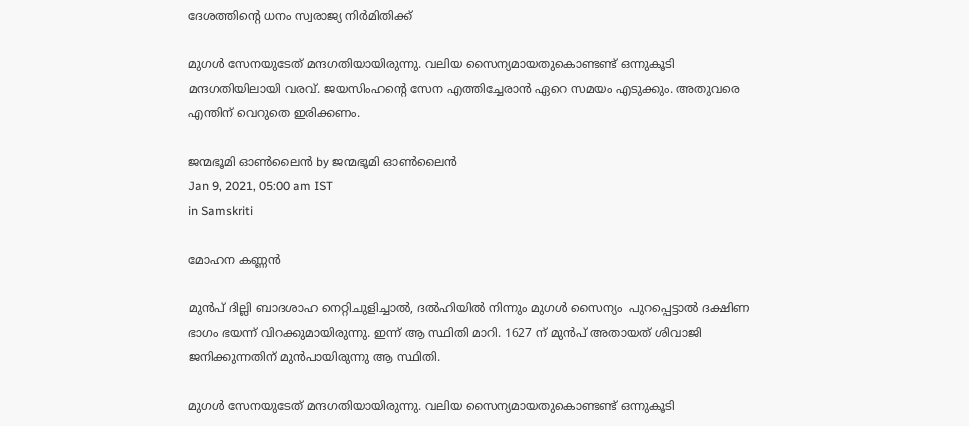ദേശത്തിന്റെ ധനം സ്വരാജ്യ നിര്‍മിതിക്ക്

മുഗള്‍ സേനയുടേത് മന്ദഗതിയായിരുന്നു. വലിയ സൈന്യമായതുകൊണ്ടണ്ട് ഒന്നുകൂടി മന്ദഗതിയിലായി വരവ്. ജയസിംഹന്റെ സേന എത്തിച്ചേരാന്‍ ഏറെ സമയം എടുക്കും. അതുവരെ എന്തിന് വെറുതെ ഇരിക്കണം.

ജന്മഭൂമി ഓണ്‍ലൈന്‍ by ജന്മഭൂമി ഓണ്‍ലൈന്‍
Jan 9, 2021, 05:00 am IST
in Samskriti

മോഹന കണ്ണന്‍

മുന്‍പ് ദില്ലി ബാദശാഹ നെറ്റിചുളിച്ചാല്‍, ദല്‍ഹിയില്‍ നിന്നും മുഗള്‍ സൈന്യം  പുറപ്പെട്ടാല്‍ ദക്ഷിണ ഭാഗം ഭയന്ന് വിറക്കുമായിരുന്നു. ഇന്ന് ആ സ്ഥിതി മാറി. 1627 ന് മുന്‍പ് അതായത് ശിവാജി ജനിക്കുന്നതിന് മുന്‍പായിരുന്നു ആ സ്ഥിതി.

മുഗള്‍ സേനയുടേത് മന്ദഗതിയായിരുന്നു. വലിയ സൈന്യമായതുകൊണ്ടണ്ട് ഒന്നുകൂടി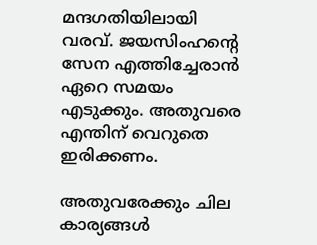മന്ദഗതിയിലായി വരവ്. ജയസിംഹന്റെ സേന എത്തിച്ചേരാന്‍ ഏറെ സമയം എടുക്കും. അതുവരെ എന്തിന് വെറുതെ ഇരിക്കണം.

അതുവരേക്കും ചില കാര്യങ്ങള്‍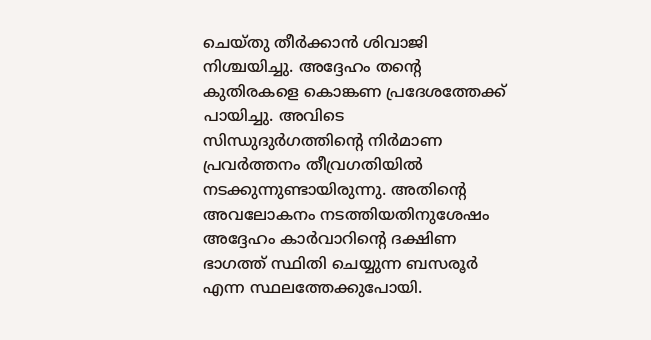ചെയ്തു തീര്‍ക്കാന്‍ ശിവാജി നിശ്ചയിച്ചു. അദ്ദേഹം തന്റെ കുതിരകളെ കൊങ്കണ പ്രദേശത്തേക്ക് പായിച്ചു. അവിടെ സിന്ധുദുര്‍ഗത്തിന്റെ നിര്‍മാണ പ്രവര്‍ത്തനം തീവ്രഗതിയില്‍ നടക്കുന്നുണ്ടായിരുന്നു. അതിന്റെ അവലോകനം നടത്തിയതിനുശേഷം അദ്ദേഹം കാര്‍വാറിന്റെ ദക്ഷിണ ഭാഗത്ത് സ്ഥിതി ചെയ്യുന്ന ബസരൂര്‍ എന്ന സ്ഥലത്തേക്കുപോയി.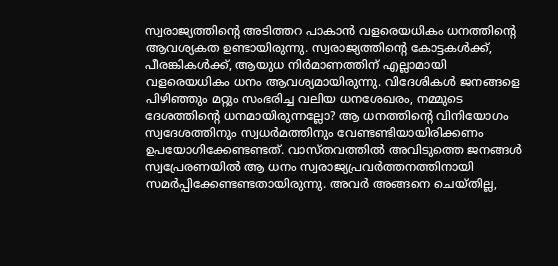സ്വരാജ്യത്തിന്റെ അടിത്തറ പാകാന്‍ വളരെയധികം ധനത്തിന്റെ ആവശ്യകത ഉണ്ടായിരുന്നു. സ്വരാജ്യത്തിന്റെ കോട്ടകള്‍ക്ക്, പീരങ്കികള്‍ക്ക്, ആയുധ നിര്‍മാണത്തിന് എല്ലാമായി വളരെയധികം ധനം ആവശ്യമായിരുന്നു. വിദേശികള്‍ ജനങ്ങളെ പിഴിഞ്ഞും മറ്റും സംഭരിച്ച വലിയ ധനശേഖരം, നമ്മുടെ ദേശത്തിന്റെ ധനമായിരുന്നല്ലോ? ആ ധനത്തിന്റെ വിനിയോഗം സ്വദേശത്തിനും സ്വധര്‍മത്തിനും വേണ്ടണ്ടിയായിരിക്കണം ഉപയോഗിക്കേണ്ടണ്ടത്. വാസ്തവത്തില്‍ അവിടുത്തെ ജനങ്ങള്‍ സ്വപ്രേരണയില്‍ ആ ധനം സ്വരാജ്യപ്രവര്‍ത്തനത്തിനായി സമര്‍പ്പിക്കേണ്ടണ്ടതായിരുന്നു. അവര്‍ അങ്ങനെ ചെയ്തില്ല,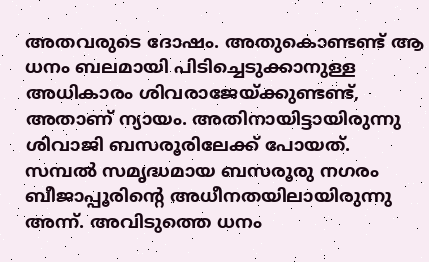അതവരുടെ ദോഷം. അതുകൊണ്ടണ്ട് ആ ധനം ബലമായി പിടിച്ചെടുക്കാനുള്ള അധികാരം ശിവരാജേയ്‌ക്കുണ്ടണ്ട്, അതാണ് ന്യായം. അതിനായിട്ടായിരുന്നു ശിവാജി ബസരൂരിലേക്ക് പോയത്. സമ്പല്‍ സമൃദ്ധമായ ബസരൂരു നഗരം ബീജാപ്പൂരിന്റെ അധീനതയിലായിരുന്നു അന്ന്. അവിടുത്തെ ധനം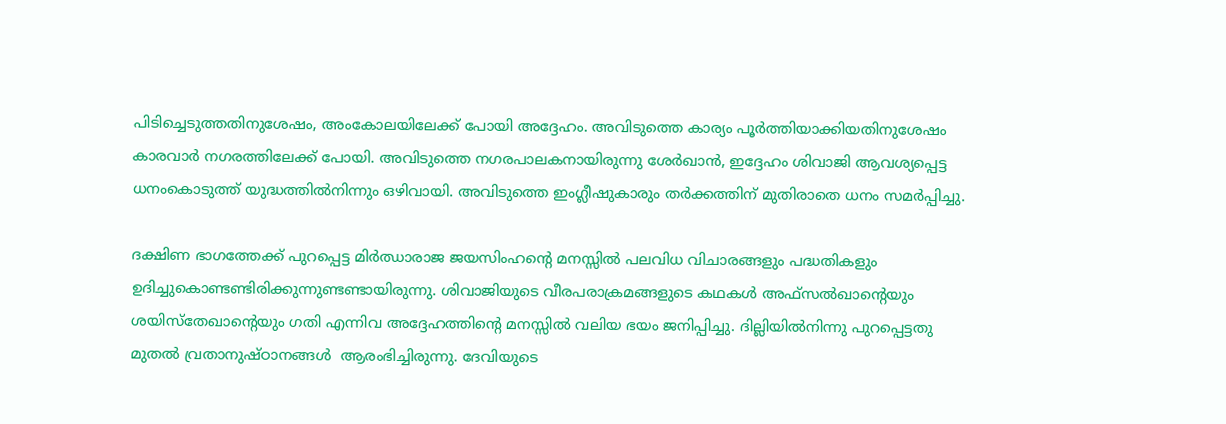പിടിച്ചെടുത്തതിനുശേഷം, അംകോലയിലേക്ക് പോയി അദ്ദേഹം. അവിടുത്തെ കാര്യം പൂര്‍ത്തിയാക്കിയതിനുശേഷം കാരവാര്‍ നഗരത്തിലേക്ക് പോയി. അവിടുത്തെ നഗരപാലകനായിരുന്നു ശേര്‍ഖാന്‍, ഇദ്ദേഹം ശിവാജി ആവശ്യപ്പെട്ട ധനംകൊടുത്ത് യുദ്ധത്തില്‍നിന്നും ഒഴിവായി. അവിടുത്തെ ഇംഗ്ലീഷുകാരും തര്‍ക്കത്തിന് മുതിരാതെ ധനം സമര്‍പ്പിച്ചു.

ദക്ഷിണ ഭാഗത്തേക്ക് പുറപ്പെട്ട മിര്‍ഝാരാജ ജയസിംഹന്റെ മനസ്സില്‍ പലവിധ വിചാരങ്ങളും പദ്ധതികളും ഉദിച്ചുകൊണ്ടണ്ടിരിക്കുന്നുണ്ടണ്ടായിരുന്നു. ശിവാജിയുടെ വീരപരാക്രമങ്ങളുടെ കഥകള്‍ അഫ്‌സല്‍ഖാന്റെയും ശയിസ്‌തേഖാന്റെയും ഗതി എന്നിവ അദ്ദേഹത്തിന്റെ മനസ്സില്‍ വലിയ ഭയം ജനിപ്പിച്ചു. ദില്ലിയില്‍നിന്നു പുറപ്പെട്ടതു മുതല്‍ വ്രതാനുഷ്ഠാനങ്ങള്‍  ആരംഭിച്ചിരുന്നു. ദേവിയുടെ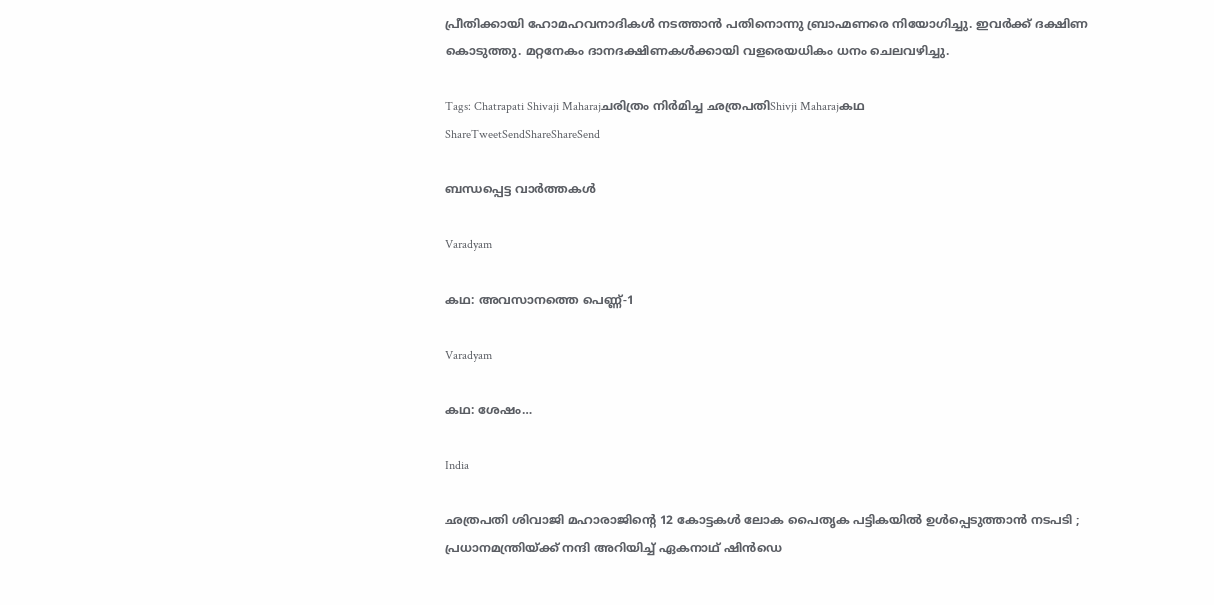പ്രീതിക്കായി ഹോമഹവനാദികള്‍ നടത്താന്‍ പതിനൊന്നു ബ്രാഹ്മണരെ നിയോഗിച്ചു. ഇവര്‍ക്ക് ദക്ഷിണ കൊടുത്തു. മറ്റനേകം ദാനദക്ഷിണകള്‍ക്കായി വളരെയധികം ധനം ചെലവഴിച്ചു.

Tags: Chatrapati Shivaji Maharajചരിത്രം നിര്‍മിച്ച ഛത്രപതിShivji Maharajകഥ
ShareTweetSendShareShareSend

ബന്ധപ്പെട്ട വാര്‍ത്തകള്‍

Varadyam

കഥ: അവസാനത്തെ പെണ്ണ്-1

Varadyam

കഥ: ശേഷം…

India

ഛത്രപതി ശിവാജി മഹാരാജിന്റെ 12 കോട്ടകൾ ലോക പൈതൃക പട്ടികയിൽ ഉൾപ്പെടുത്താൻ നടപടി ; പ്രധാനമന്ത്രിയ്‌ക്ക് നന്ദി അറിയിച്ച് ഏകനാഥ് ഷിൻഡെ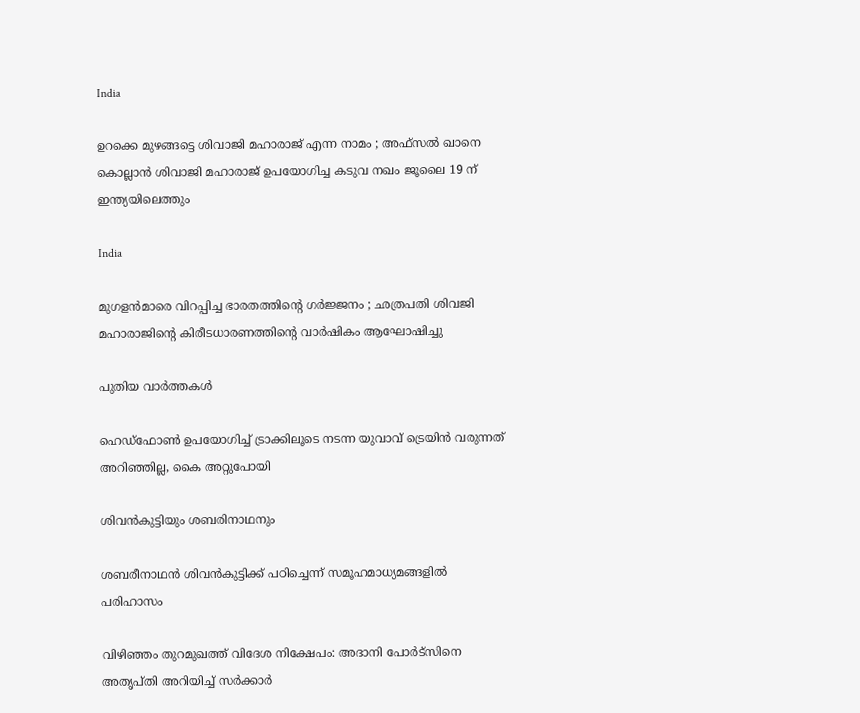India

ഉറക്കെ മുഴങ്ങട്ടെ ശിവാജി മഹാരാജ് എന്ന നാമം ; അഫ്സൽ ഖാനെ കൊല്ലാൻ ശിവാജി മഹാരാജ് ഉപയോഗിച്ച കടുവ നഖം ജൂലൈ 19 ന് ഇന്ത്യയിലെത്തും

India

മുഗളൻമാരെ വിറപ്പിച്ച ഭാരതത്തിന്റെ ഗർജ്ജനം ; ഛത്രപതി ശിവജി മഹാരാജിന്റെ കിരീടധാരണത്തിന്റെ വാർഷികം ആഘോഷിച്ചു

പുതിയ വാര്‍ത്തകള്‍

ഹെഡ്ഫോണ്‍ ഉപയോഗിച്ച് ട്രാക്കിലൂടെ നടന്ന യുവാവ് ട്രെയിന്‍ വരുന്നത് അറിഞ്ഞില്ല, കൈ അറ്റുപോയി

ശിവന്‍കുട്ടിയും ശബരിനാഥനും

ശബരീനാഥന്‍ ശിവന്‍കുട്ടിക്ക് പഠിച്ചെന്ന് സമൂഹമാധ്യമങ്ങളി‍ല്‍ പരിഹാസം

വിഴിഞ്ഞം തുറമുഖത്ത് വിദേശ നിക്ഷേപം: അദാനി പോര്‍ട്‌സിനെ അതൃപ്തി അറിയിച്ച് സര്‍ക്കാര്‍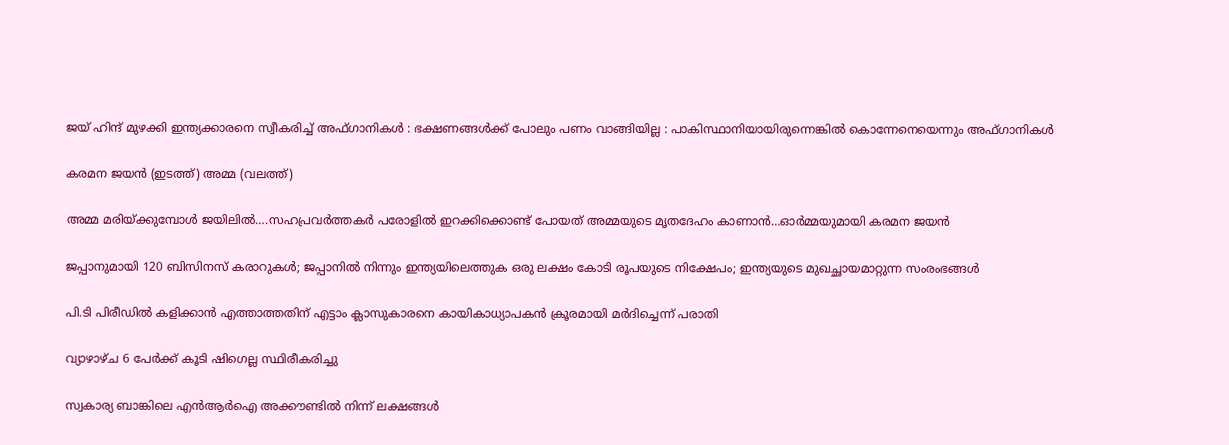ജയ് ഹിന്ദ് മുഴക്കി ഇന്ത്യക്കാരനെ സ്വീകരിച്ച് അഫ്ഗാനികൾ : ഭക്ഷണങ്ങൾക്ക് പോലും പണം വാങ്ങിയില്ല : പാകിസ്ഥാനിയായിരുന്നെങ്കിൽ കൊന്നേനെയെന്നും അഫ്ഗാനികൾ

കരമന ജയന്‍ (ഇടത്ത്) അമ്മ (വലത്ത്)

അമ്മ മരിയ്‌ക്കുമ്പോള്‍ ജയിലില്‍….സഹപ്രവര്‍ത്തകര്‍ പരോളില്‍ ഇറക്കിക്കൊണ്ട് പോയത് അമ്മയുടെ മൃതദേഹം കാണാന്‍…ഓര്‍മ്മയുമായി കരമന ജയന്‍

ജപ്പാനുമായി 120 ബിസിനസ് കരാറുകള്‍; ജപ്പാനില്‍ നിന്നും ഇന്ത്യയിലെത്തുക ഒരു ലക്ഷം കോടി രൂപയുടെ നിക്ഷേപം; ഇന്ത്യയുടെ മുഖച്ഛായമാറ്റുന്ന സംരംഭങ്ങള്‍

പി.ടി പിരീഡില്‍ കളിക്കാന്‍ എത്താത്തതിന് എട്ടാം ക്ലാസുകാരനെ കായികാധ്യാപകന്‍ ക്രൂരമായി മര്‍ദിച്ചെന്ന് പരാതി

വ്യാഴാഴ്ച 6 പേര്‍ക്ക് കൂടി ഷിഗെല്ല സ്ഥിരീകരിച്ചു

സ്വകാര്യ ബാങ്കിലെ എന്‍ആര്‍ഐ അക്കൗണ്ടില്‍ നിന്ന് ലക്ഷങ്ങള്‍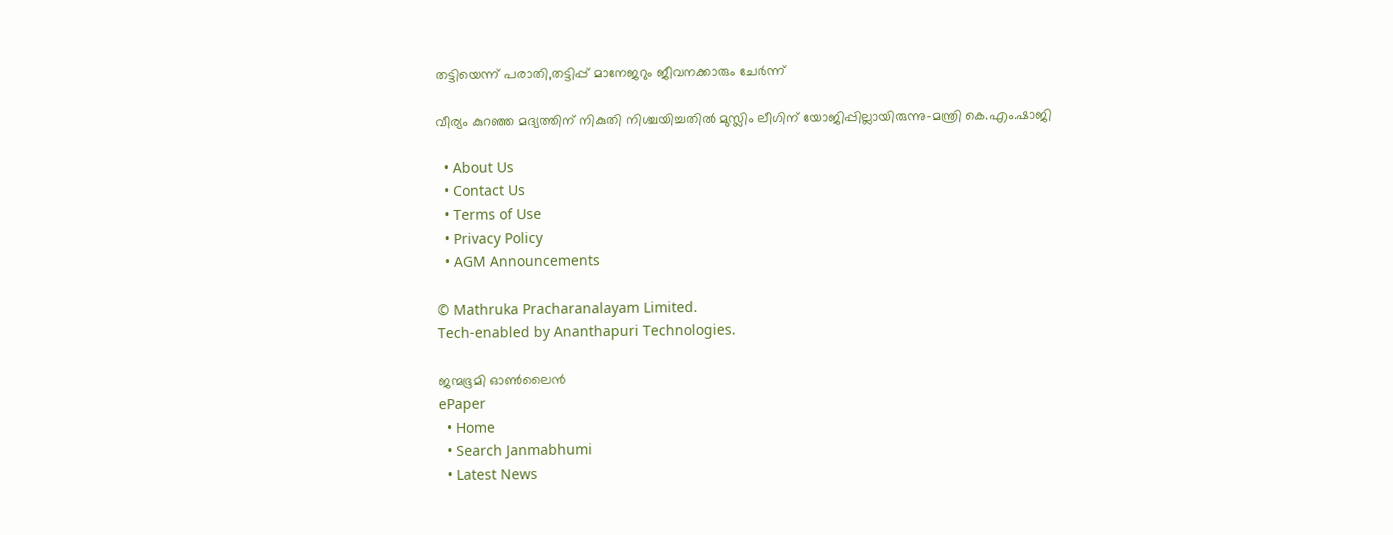തട്ടിയെന്ന് പരാതി,തട്ടിപ്പ് മാനേജറും ജീവനക്കാരും ചേര്‍ന്ന്

വീര്യം കുറഞ്ഞ മദ്യത്തിന് നികുതി നിശ്ചയിച്ചതില്‍ മുസ്ലിം ലീഗിന് യോജിപ്പില്ലായിരുന്നു-മന്ത്രി കെ.എം.ഷാജി

  • About Us
  • Contact Us
  • Terms of Use
  • Privacy Policy
  • AGM Announcements

© Mathruka Pracharanalayam Limited.
Tech-enabled by Ananthapuri Technologies.

ജന്മഭൂമി ഓണ്‍ലൈന്‍
ePaper
  • Home
  • Search Janmabhumi
  • Latest News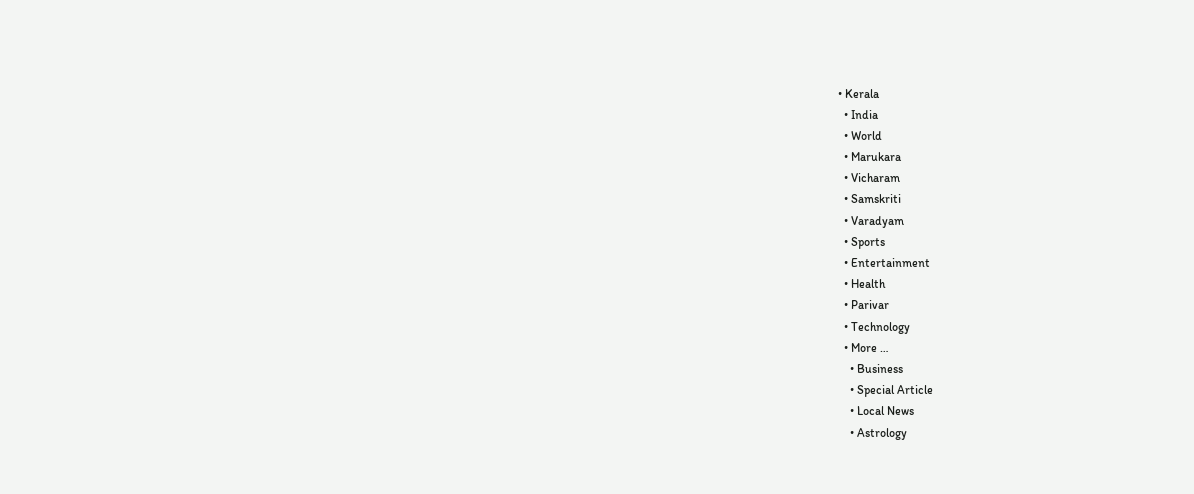• Kerala
  • India
  • World
  • Marukara
  • Vicharam
  • Samskriti
  • Varadyam
  • Sports
  • Entertainment
  • Health
  • Parivar
  • Technology
  • More …
    • Business
    • Special Article
    • Local News
    • Astrology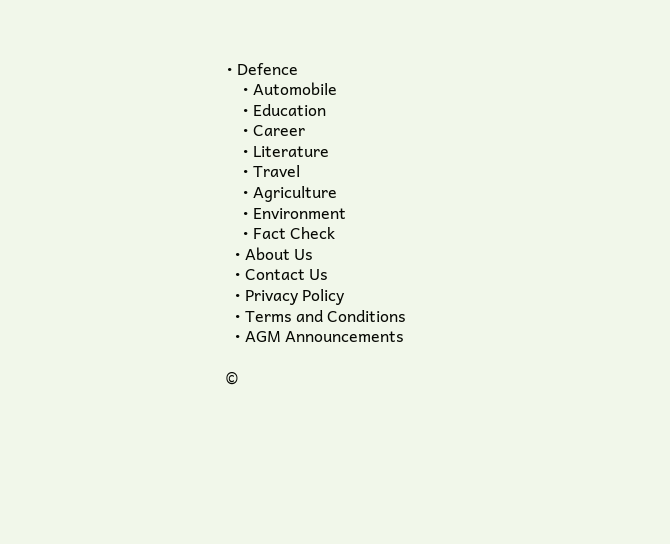• Defence
    • Automobile
    • Education
    • Career
    • Literature
    • Travel
    • Agriculture
    • Environment
    • Fact Check
  • About Us
  • Contact Us
  • Privacy Policy
  • Terms and Conditions
  • AGM Announcements

©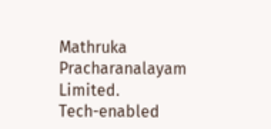Mathruka Pracharanalayam Limited.
Tech-enabled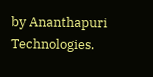by Ananthapuri Technologies.